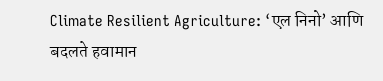Climate Resilient Agriculture: ‘एल निनो’ आणि बदलते हवामान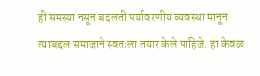ही समस्या नसून बदलती पर्यावरणीय व्यवस्था मानून त्याबद्दल समाजाने स्वतःला तयार केले पाहिजे. हा केवळ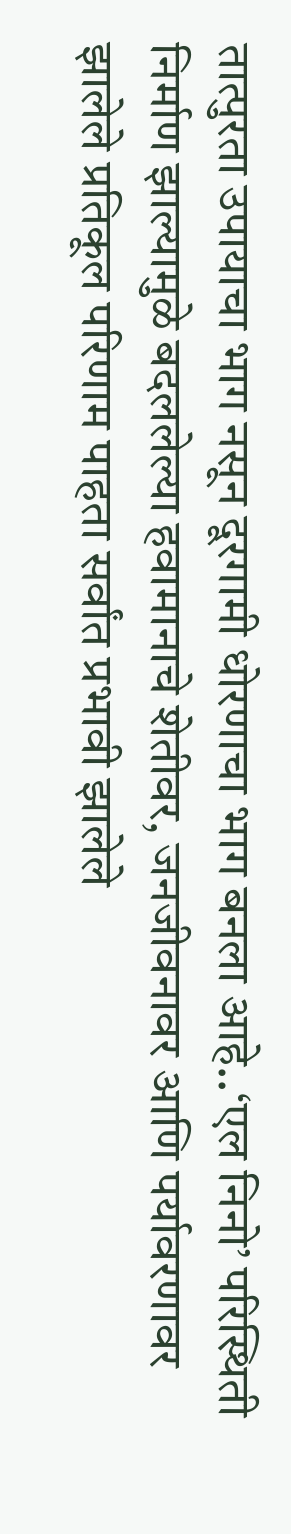तात्पुरता उपायाचा भाग नसून दूरगामी धोरणाचा भाग बनला आहे..‘एल निनो’ परिस्थिती निर्माण झाल्यामुळे बदललेल्या हवामानाचे शेतीवर, जनजीवनावर आणि पर्यावरणावर झालेले प्रतिकूल परिणाम पाहता सर्वांत प्रभावी झालेले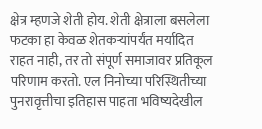क्षेत्र म्हणजे शेती होय. शेती क्षेत्राला बसलेला फटका हा केवळ शेतकऱ्यांपर्यंत मर्यादित राहत नाही, तर तो संपूर्ण समाजावर प्रतिकूल परिणाम करतो. एल निनोच्या परिस्थितीच्या पुनरावृत्तीचा इतिहास पाहता भविष्यदेखील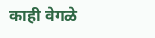काही वेगळे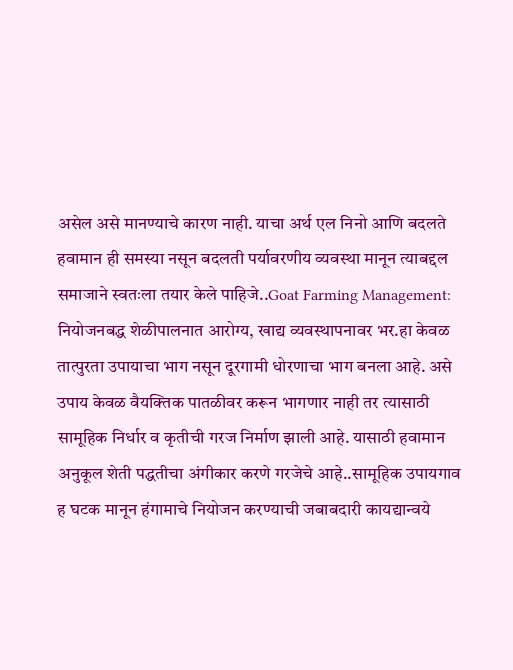असेल असे मानण्याचे कारण नाही. याचा अर्थ एल निनो आणि बदलते हवामान ही समस्या नसून बदलती पर्यावरणीय व्यवस्था मानून त्याबद्दल समाजाने स्वतःला तयार केले पाहिजे..Goat Farming Management: नियोजनबद्ध शेळीपालनात आरोग्य, खाद्य व्यवस्थापनावर भर.हा केवळ तात्पुरता उपायाचा भाग नसून दूरगामी धोरणाचा भाग बनला आहे. असे उपाय केवळ वैयक्तिक पातळीवर करून भागणार नाही तर त्यासाठी सामूहिक निर्धार व कृतीची गरज निर्माण झाली आहे. यासाठी हवामान अनुकूल शेती पद्धतीचा अंगीकार करणे गरजेचे आहे..सामूहिक उपायगाव ह घटक मानून हंगामाचे नियोजन करण्याची जबाबदारी कायद्यान्वये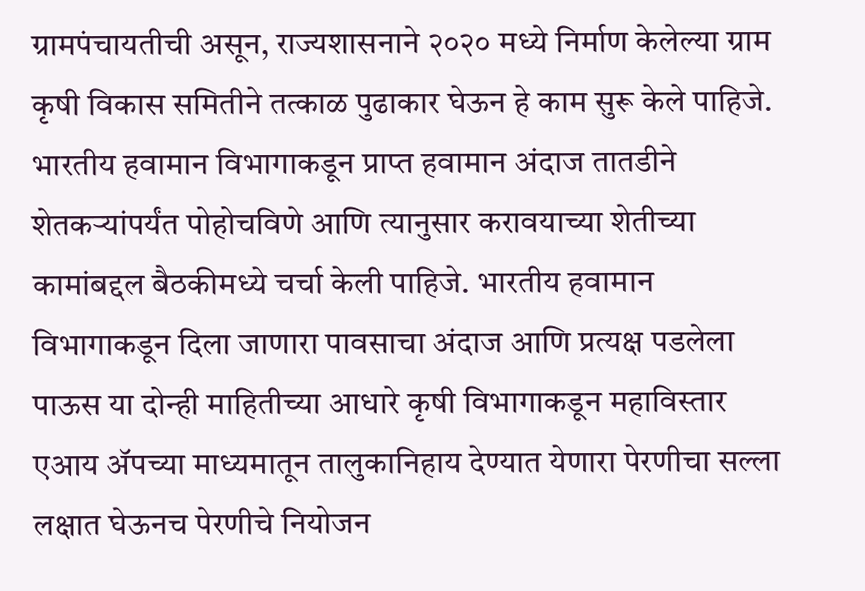ग्रामपंचायतीची असून, राज्यशासनाने २०२० मध्ये निर्माण केलेल्या ग्राम कृषी विकास समितीने तत्काळ पुढाकार घेऊन हे काम सुरू केले पाहिजे. भारतीय हवामान विभागाकडून प्राप्त हवामान अंदाज तातडीने शेतकऱ्यांपर्यंत पोहोचविणे आणि त्यानुसार करावयाच्या शेतीच्या कामांबद्दल बैठकीमध्ये चर्चा केली पाहिजे. भारतीय हवामान विभागाकडून दिला जाणारा पावसाचा अंदाज आणि प्रत्यक्ष पडलेला पाऊस या दोन्ही माहितीच्या आधारे कृषी विभागाकडून महाविस्तार एआय ॲपच्या माध्यमातून तालुकानिहाय देण्यात येणारा पेरणीचा सल्ला लक्षात घेऊनच पेरणीचे नियोजन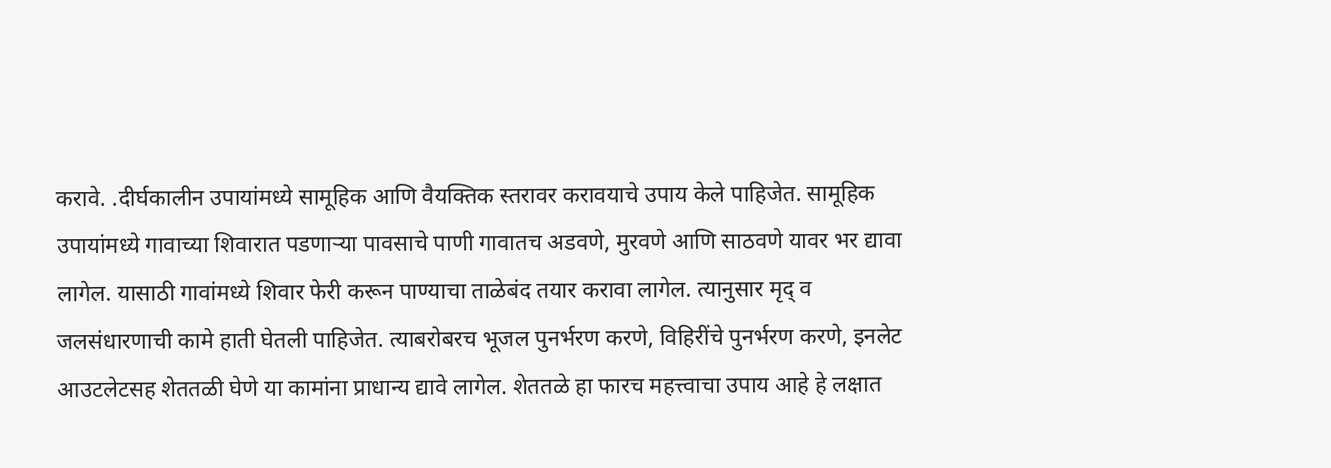करावे. .दीर्घकालीन उपायांमध्ये सामूहिक आणि वैयक्तिक स्तरावर करावयाचे उपाय केले पाहिजेत. सामूहिक उपायांमध्ये गावाच्या शिवारात पडणाऱ्या पावसाचे पाणी गावातच अडवणे, मुरवणे आणि साठवणे यावर भर द्यावा लागेल. यासाठी गावांमध्ये शिवार फेरी करून पाण्याचा ताळेबंद तयार करावा लागेल. त्यानुसार मृद् व जलसंधारणाची कामे हाती घेतली पाहिजेत. त्याबरोबरच भूजल पुनर्भरण करणे, विहिरींचे पुनर्भरण करणे, इनलेट आउटलेटसह शेततळी घेणे या कामांना प्राधान्य द्यावे लागेल. शेततळे हा फारच महत्त्वाचा उपाय आहे हे लक्षात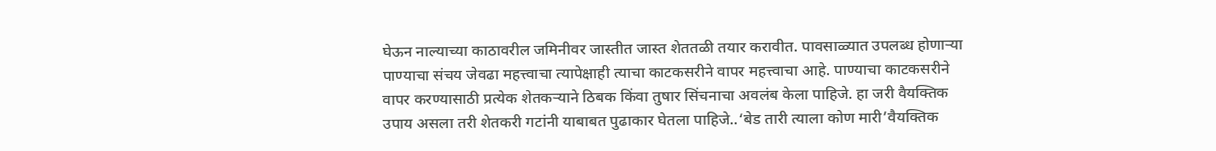घेऊन नाल्याच्या काठावरील जमिनीवर जास्तीत जास्त शेततळी तयार करावीत. पावसाळ्यात उपलब्ध होणाऱ्या पाण्याचा संचय जेवढा महत्त्वाचा त्यापेक्षाही त्याचा काटकसरीने वापर महत्त्वाचा आहे. पाण्याचा काटकसरीने वापर करण्यासाठी प्रत्येक शेतकऱ्याने ठिबक किंवा तुषार सिंचनाचा अवलंब केला पाहिजे. हा जरी वैयक्तिक उपाय असला तरी शेतकरी गटांनी याबाबत पुढाकार घेतला पाहिजे..‘बेड तारी त्याला कोण मारी’वैयक्तिक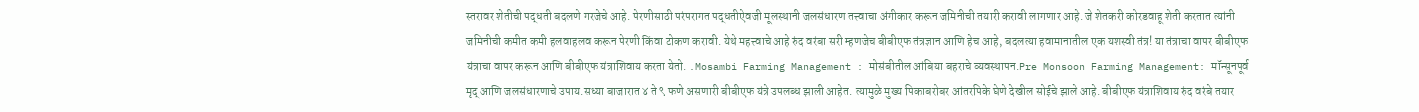स्तरावर शेतीची पद्धती बदलणे गरजेचे आहे. पेरणीसाठी परंपरागत पद्धतीऐवजी मूलस्थानी जलसंधारण तत्त्वाचा अंगीकार करून जमिनीची तयारी करावी लागणार आहे. जे शेतकरी कोरडवाहू शेती करतात त्यांनी जमिनीची कमीत कमी हलवाहलव करून पेरणी किंवा टोकण करावी. येथे महत्त्वाचे आहे रुंद वरंबा सरी म्हणजेच बीबीएफ तंत्रज्ञान आणि हेच आहे, बदलत्या हवामानातील एक यशस्वी तंत्र! या तंत्राचा वापर बीबीएफ यंत्राचा वापर करून आणि बीबीएफ यंत्राशिवाय करता येतो. .Mosambi Farming Management : मोसंबीतील आंबिया बहराचे व्यवस्थापन.Pre Monsoon Farming Management: मॉन्सूनपूर्व मृद् आणि जलसंधारणाचे उपाय.सध्या बाजारात ४ ते ९ फणे असणारी बीबीएफ यंत्रे उपलब्ध झाली आहेत. त्यामुळे मुख्य पिकाबरोबर आंतरपिके घेणे देखील सोईचे झाले आहे. बीबीएफ यंत्राशिवाय रुंद वरंबे तयार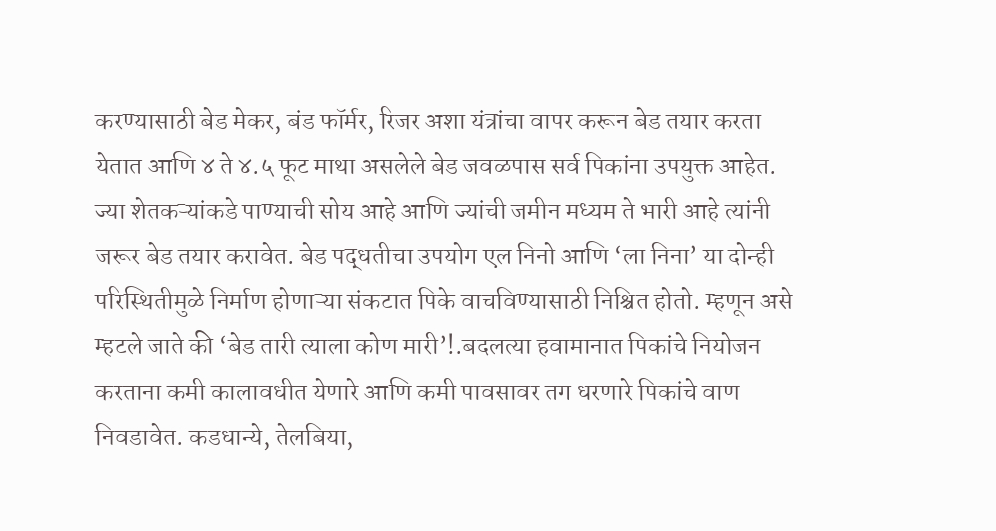करण्यासाठी बेड मेकर, बंड फॉर्मर, रिजर अशा यंत्रांचा वापर करून बेड तयार करता येतात आणि ४ ते ४.५ फूट माथा असलेले बेड जवळपास सर्व पिकांना उपयुक्त आहेत. ज्या शेतकऱ्यांकडे पाण्याची सोय आहे आणि ज्यांची जमीन मध्यम ते भारी आहे त्यांनी जरूर बेड तयार करावेत. बेड पद्धतीचा उपयोग एल निनो आणि ‘ला निना’ या दोन्ही परिस्थितीमुळे निर्माण होणाऱ्या संकटात पिके वाचविण्यासाठी निश्चित होतो. म्हणून असे म्हटले जाते की ‘बेड तारी त्याला कोण मारी’!.बदलत्या हवामानात पिकांचे नियोजन करताना कमी कालावधीत येणारे आणि कमी पावसावर तग धरणारे पिकांचे वाण निवडावेत. कडधान्ये, तेलबिया,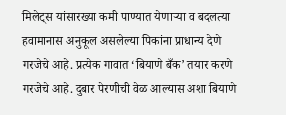मिलेट्स यांसारख्या कमी पाण्यात येणाऱ्या व बदलत्या हवामानास अनुकूल असलेल्या पिकांना प्राधान्य देणे गरजेचे आहे. प्रत्येक गावात ‘बियाणे बँक’ तयार करणे गरजेचे आहे. दुबार पेरणीची वेळ आल्यास अशा बियाणे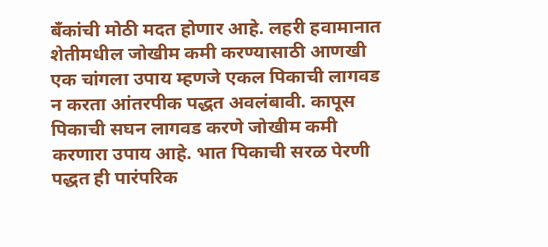बँकांची मोठी मदत होणार आहे. लहरी हवामानात शेतीमधील जोखीम कमी करण्यासाठी आणखी एक चांगला उपाय म्हणजे एकल पिकाची लागवड न करता आंतरपीक पद्धत अवलंबावी. कापूस पिकाची सघन लागवड करणे जोखीम कमी करणारा उपाय आहे. भात पिकाची सरळ पेरणी पद्धत ही पारंपरिक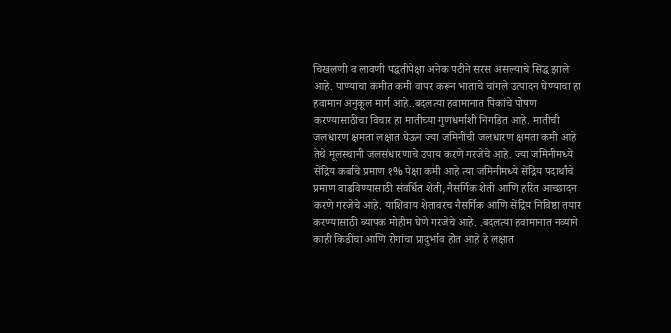चिखलणी व लावणी पद्धतीपेक्षा अनेक पटीने सरस असल्याचे सिद्ध झाले आहे. पाण्याचा कमीत कमी वापर करून भाताचे चांगले उत्पादन घेण्याचा हा हवामान अनुकूल मार्ग आहे..बदलत्या हवामानात पिकांचे पोषण करण्यासाठीचा विचार हा मातीच्या गुणधर्माशी निगडित आहे. मातीची जलधारण क्षमता लक्षात घेऊन ज्या जमिनींची जलधारण क्षमता कमी आहे तेथे मूलस्थानी जलसंधारणाचे उपाय करणे गरजेचे आहे. ज्या जमिनीमध्ये सेंद्रिय कर्बाचे प्रमाण १% पेक्षा कमी आहे त्या जमिनीमध्ये सेंद्रिय पदार्थांचे प्रमाण वाढविण्यासाठी संवर्धित शेती, नैसर्गिक शेती आणि हरित आच्छादन करणे गरजेचे आहे. याशिवाय शेतावरच नैसर्गिक आणि सेंद्रिय निविष्ठा तयार करण्यासाठी व्यापक मोहीम घेणे गरजेचे आहे. .बदलत्या हवामानात नव्याने काही किडींचा आणि रोगांचा प्रादुर्भाव होत आहे हे लक्षात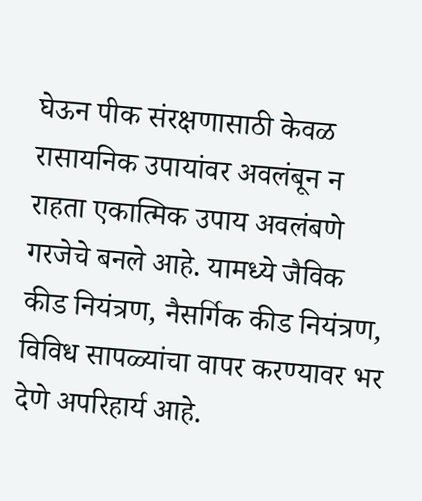घेऊन पीक संरक्षणासाठी केवळ रासायनिक उपायांवर अवलंबून न राहता एकात्मिक उपाय अवलंबणे गरजेचे बनले आहे. यामध्ये जैविक कीड नियंत्रण, नैसर्गिक कीड नियंत्रण, विविध सापळ्यांचा वापर करण्यावर भर देणे अपरिहार्य आहे.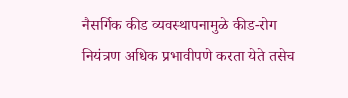नैसर्गिक कीड व्यवस्थापनामुळे कीड-रोग नियंत्रण अधिक प्रभावीपणे करता येते तसेच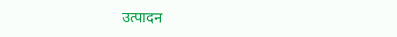उत्पादन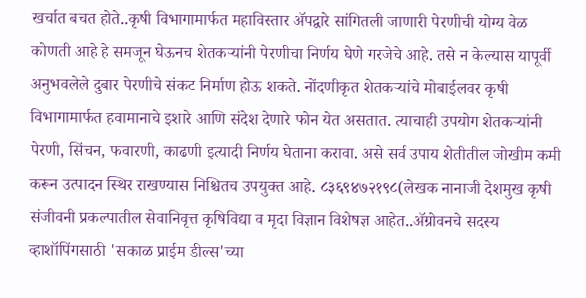खर्चात बचत होते..कृषी विभागामार्फत महाविस्तार ॲपद्वारे सांगितली जाणारी पेरणीची योग्य वेळ कोणती आहे हे समजून घेऊनच शेतकऱ्यांनी पेरणीचा निर्णय घेणे गरजेचे आहे. तसे न केल्यास यापूर्वी अनुभवलेले दुबार पेरणीचे संकट निर्माण होऊ शकते. नोंदणीकृत शेतकऱ्यांचे मोबाईलवर कृषी विभागामार्फत हवामानाचे इशारे आणि संदेश देणारे फोन येत असतात. त्याचाही उपयोग शेतकऱ्यांनी पेरणी, सिंचन, फवारणी, काढणी इत्यादी निर्णय घेताना करावा. असे सर्व उपाय शेतीतील जोखीम कमी करून उत्पादन स्थिर राखण्यास निश्चितच उपयुक्त आहे. ८३६९४७२१९८(लेखक नानाजी देशमुख कृषी संजीवनी प्रकल्पातील सेवानिवृत्त कृषिविद्या व मृदा विज्ञान विशेषज्ञ आहेत..ॲग्रोवनचे सदस्य व्हाशॉपिंगसाठी 'सकाळ प्राईम डील्स'च्या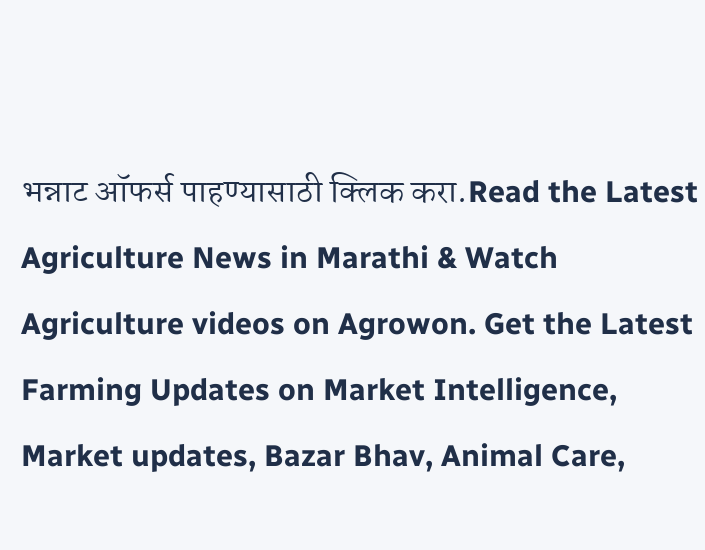भन्नाट ऑफर्स पाहण्यासाठी क्लिक करा.Read the Latest Agriculture News in Marathi & Watch Agriculture videos on Agrowon. Get the Latest Farming Updates on Market Intelligence, Market updates, Bazar Bhav, Animal Care,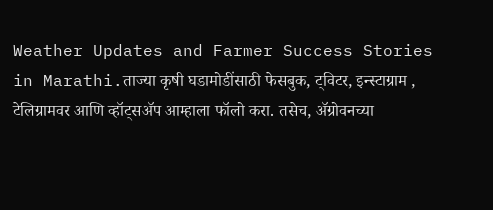Weather Updates and Farmer Success Stories in Marathi.ताज्या कृषी घडामोडींसाठी फेसबुक, ट्विटर, इन्स्टाग्राम , टेलिग्रामवर आणि व्हॉट्सॲप आम्हाला फॉलो करा. तसेच, ॲग्रोवनच्या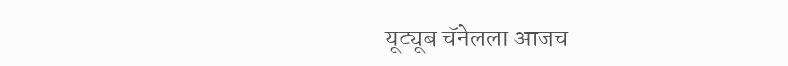यूट्यूब चॅनेलला आजच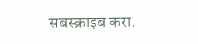सबस्क्राइब करा.